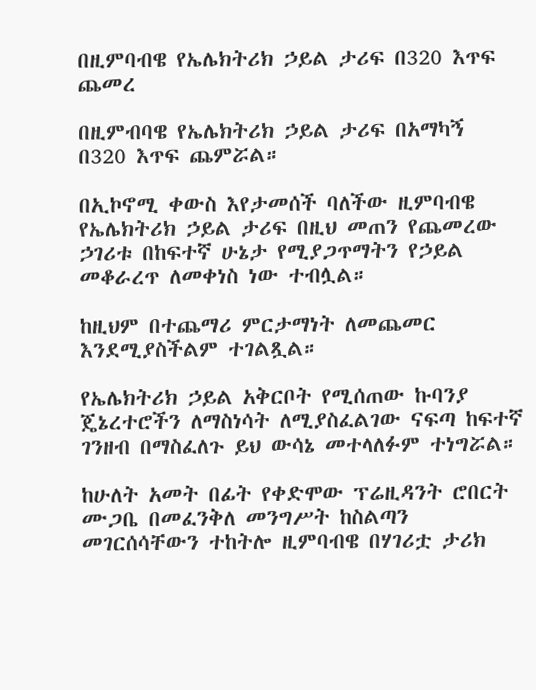በዚምባብዌ የኤሌክትሪክ ኃይል ታሪፍ በ320 እጥፍ ጨመረ

በዚምብባዌ የኤሌክትሪክ ኃይል ታሪፍ በአማካኝ በ320 እጥፍ ጨምሯል።

በኢኮኖሚ ቀውስ እየታመሰች ባለችው ዚምባብዌ የኤሌክትሪክ ኃይል ታሪፍ በዚህ መጠን የጨመረው ኃገሪቱ በከፍተኛ ሁኔታ የሚያጋጥማትን የኃይል መቆራረጥ ለመቀነስ ነው ተብሏል።

ከዚህም በተጨማሪ ምርታማነት ለመጨመር እንደሚያስችልም ተገልጿል።

የኤሌክትሪክ ኃይል አቅርቦት የሚሰጠው ኩባንያ ጄኔረተሮችን ለማስነሳት ለሚያስፈልገው ናፍጣ ከፍተኛ ገንዘብ በማስፈለጉ ይህ ውሳኔ መተላለፉም ተነግሯል።

ከሁለት አመት በፊት የቀድሞው ፕሬዚዳንት ሮበርት ሙጋቤ በመፈንቅለ መንግሥት ከስልጣን መገርሰሳቸውን ተከትሎ ዚምባብዌ በሃገሪቷ ታሪክ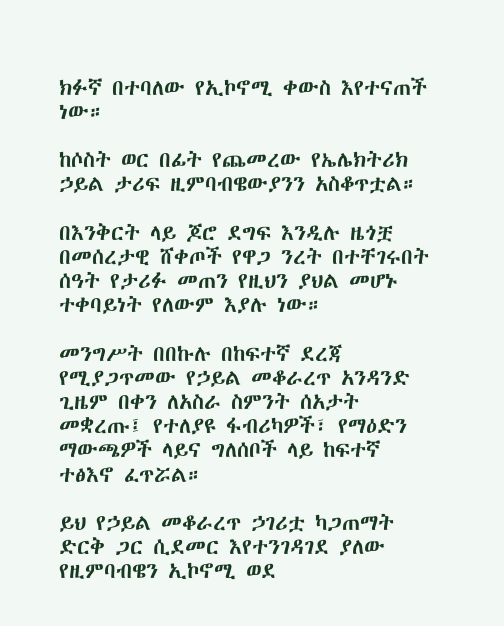ክፉኛ በተባለው የኢኮኖሚ ቀውስ እየተናጠች ነው።

ከሶስት ወር በፊት የጨመረው የኤሌክትሪክ ኃይል ታሪፍ ዚምባብዌውያንን አስቆጥቷል።

በእንቅርት ላይ ጆሮ ደግፍ እንዲሉ ዜጎቿ በመሰረታዊ ሸቀጦች የዋጋ ንረት በተቸገሩበት ሰዓት የታሪፉ መጠን የዚህን ያህል መሆኑ ተቀባይነት የለውም እያሉ ነው።

መንግሥት በበኩሉ በከፍተኛ ደረጃ የሚያጋጥመው የኃይል መቆራረጥ አንዳንድ ጊዜም በቀን ለአስራ ስምንት ሰአታት መቋረጡ፤ የተለያዩ ፋብሪካዎች፣ የማዕድን ማውጫዎች ላይና ግለሰቦች ላይ ከፍተኛ ተፅእኖ ፈጥሯል።

ይህ የኃይል መቆራረጥ ኃገሪቷ ካጋጠማት ድርቅ ጋር ሲደመር እየተንገዳገደ ያለው የዚምባብዌን ኢኮኖሚ ወደ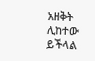አዘቅት ሊከተው ይችላል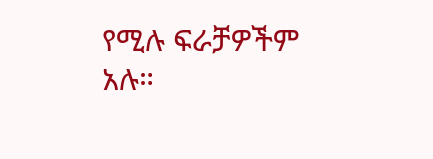የሚሉ ፍራቻዎችም አሉ።